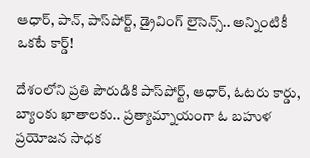ఆధార్, పాన్, పాస్‌పోర్ట్, డ్రైవింగ్ లైసెన్స్.. అన్నింటికీ ఒకటే కార్డ్!

దేశంలోని ప్రతి పౌరుడికి పాస్‌పోర్ట్, ఆధార్, ఓటరు కార్డు, బ్యాంకు ఖాతాలకు.. ప్రత్యామ్నాయంగా ఓ బహుళ ప్రయోజన సాధక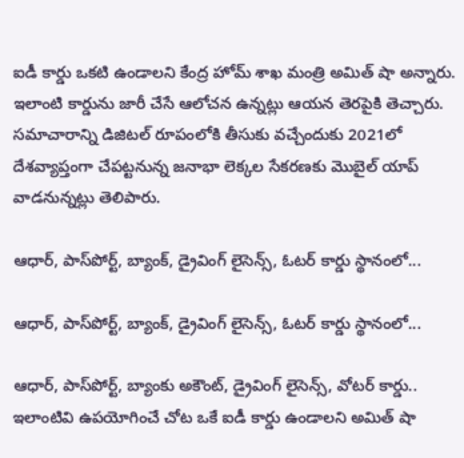ఐడీ కార్డు ఒకటి ఉండాలని కేంద్ర హోమ్ శాఖ మంత్రి అమిత్ షా అన్నారు. ఇలాంటి కార్డును జారీ చేసే ఆలోచన ఉన్నట్లు ఆయన తెరపైకి తెచ్చారు. సమాచారాన్ని డిజిటల్ రూపంలోకి తీసుకు వచ్చేందుకు 2021లో దేశవ్యాప్తంగా చేపట్టనున్న జనాభా లెక్కల సేకరణకు మొబైల్ యాప్ వాడనున్నట్లు తెలిపారు.

ఆధార్, పాస్‌పోర్ట్, బ్యాంక్, డ్రైవింగ్ లైసెన్స్, ఓటర్ కార్డు స్థానంలో...

ఆధార్, పాస్‌పోర్ట్, బ్యాంక్, డ్రైవింగ్ లైసెన్స్, ఓటర్ కార్డు స్థానంలో...

ఆధార్, పాస్‌పోర్ట్, బ్యాంకు అకౌంట్, డ్రైవింగ్ లైసెన్స్, వోటర్ కార్డు.. ఇలాంటివి ఉపయోగించే చోట ఒకే ఐడీ కార్డు ఉండాలని అమిత్ షా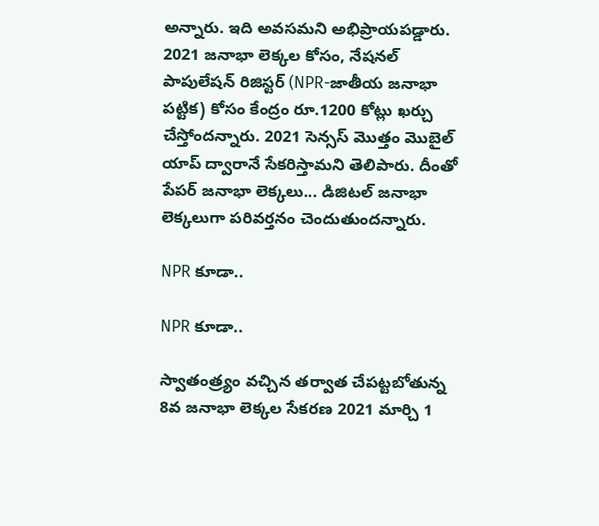అన్నారు. ఇది అవసమని అభిప్రాయపడ్డారు. 2021 జనాభా లెక్కల కోసం, నేషనల్ పాపులేషన్ రిజిస్టర్ (NPR-జాతీయ జనాభా పట్టిక) కోసం కేంద్రం రూ.1200 కోట్లు ఖర్చు చేస్తోందన్నారు. 2021 సెన్సస్ మొత్తం మొబైల్ యాప్ ద్వారానే సేకరిస్తామని తెలిపారు. దీంతో పేపర్ జనాభా లెక్కలు... డిజిటల్ జనాభా లెక్కలుగా పరివర్తనం చెందుతుందన్నారు.

NPR కూడా..

NPR కూడా..

స్వాతంత్ర్యం వచ్చిన తర్వాత చేపట్టబోతున్న 8వ జనాభా లెక్కల సేకరణ 2021 మార్చి 1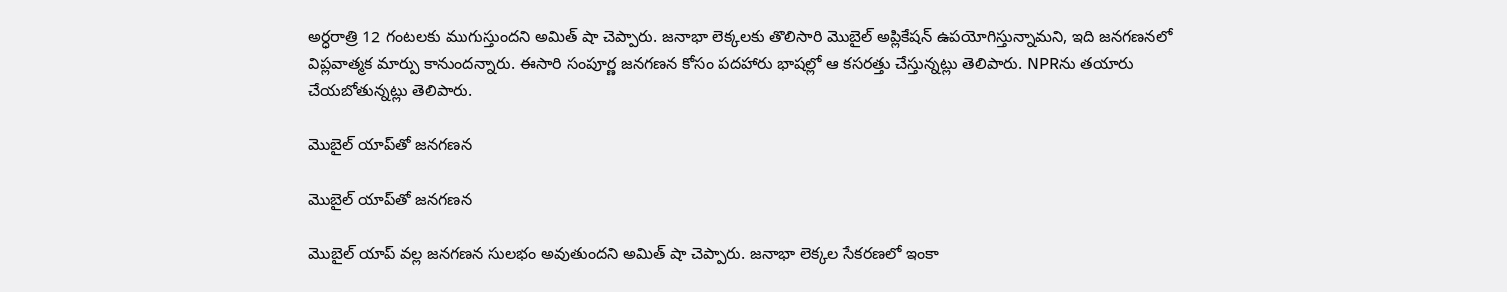అర్ధరాత్రి 12 గంటలకు ముగుస్తుందని అమిత్ షా చెప్పారు. జనాభా లెక్కలకు తొలిసారి మొబైల్ అప్లికేషన్ ఉపయోగిస్తున్నామని, ఇది జనగణనలో విప్లవాత్మక మార్పు కానుందన్నారు. ఈసారి సంపూర్ణ జనగణన కోసం పదహారు భాషల్లో ఆ కసరత్తు చేస్తున్నట్లు తెలిపారు. NPRను తయారు చేయబోతున్నట్లు తెలిపారు.

మొబైల్ యాప్‌తో జనగణన

మొబైల్ యాప్‌తో జనగణన

మొబైల్ యాప్ వల్ల జనగణన సులభం అవుతుందని అమిత్ షా చెప్పారు. జనాభా లెక్కల సేకరణలో ఇంకా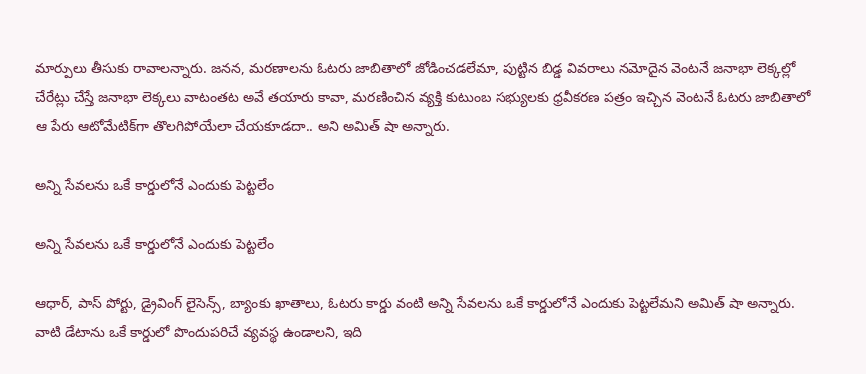మార్పులు తీసుకు రావాలన్నారు. జనన, మరణాలను ఓటరు జాబితాలో జోడించడలేమా, పుట్టిన బిడ్డ వివరాలు నమోదైన వెంటనే జనాభా లెక్కల్లో చేరేట్లు చేస్తే జనాభా లెక్కలు వాటంతట అవే తయారు కావా, మరణించిన వ్యక్తి కుటుంబ సభ్యులకు ధ్రవీకరణ పత్రం ఇచ్చిన వెంటనే ఓటరు జాబితాలో ఆ పేరు ఆటోమేటిక్‌గా తొలగిపోయేలా చేయకూడదా.. అని అమిత్ షా అన్నారు.

అన్ని సేవలను ఒకే కార్డులోనే ఎందుకు పెట్టలేం

అన్ని సేవలను ఒకే కార్డులోనే ఎందుకు పెట్టలేం

ఆధార్, పాస్ పోర్టు, డ్రైవింగ్ లైసెన్స్, బ్యాంకు ఖాతాలు, ఓటరు కార్డు వంటి అన్ని సేవలను ఒకే కార్డులోనే ఎందుకు పెట్టలేమని అమిత్ షా అన్నారు. వాటి డేటాను ఒకే కార్డులో పొందుపరిచే వ్యవస్థ ఉండాలని, ఇది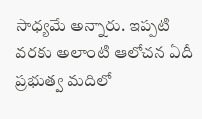సాధ్యమే అన్నారు. ఇప్పటి వరకు అలాంటి ఆలోచన ఏదీ ప్రభుత్వ మదిలో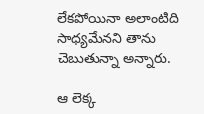లేకపోయినా అలాంటిది సాధ్యమేనని తాను చెబుతున్నా అన్నారు.

ఆ లెక్క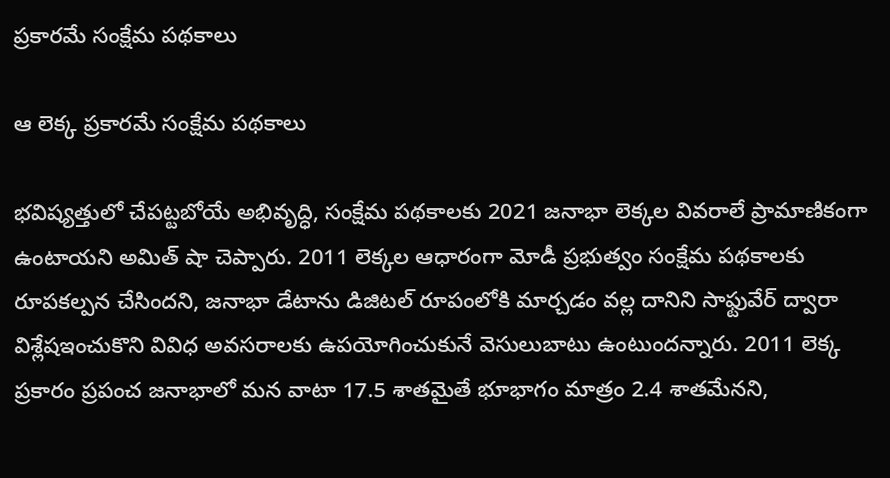ప్రకారమే సంక్షేమ పథకాలు

ఆ లెక్క ప్రకారమే సంక్షేమ పథకాలు

భవిష్యత్తులో చేపట్టబోయే అభివృద్ధి, సంక్షేమ పథకాలకు 2021 జనాభా లెక్కల వివరాలే ప్రామాణికంగా ఉంటాయని అమిత్ షా చెప్పారు. 2011 లెక్కల ఆధారంగా మోడీ ప్రభుత్వం సంక్షేమ పథకాలకు రూపకల్పన చేసిందని, జనాభా డేటాను డిజిటల్ రూపంలోకి మార్చడం వల్ల దానిని సాఫ్టువేర్ ద్వారా విశ్లేషఇంచుకొని వివిధ అవసరాలకు ఉపయోగించుకునే వెసులుబాటు ఉంటుందన్నారు. 2011 లెక్క ప్రకారం ప్రపంచ జనాభాలో మన వాటా 17.5 శాతమైతే భూభాగం మాత్రం 2.4 శాతమేనని,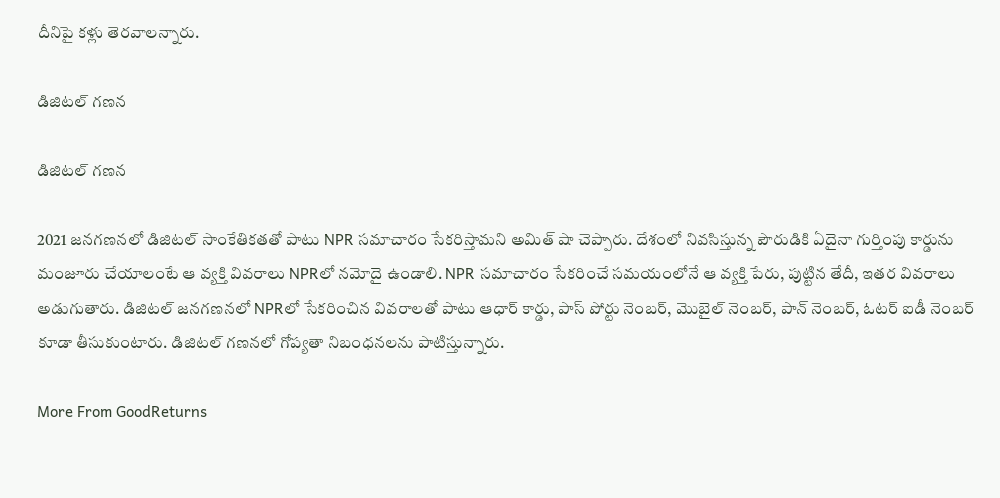దీనిపై కళ్లు తెరవాలన్నారు.

డిజిటల్ గణన

డిజిటల్ గణన

2021 జనగణనలో డిజిటల్ సాంకేతికతతో పాటు NPR సమాచారం సేకరిస్తామని అమిత్ షా చెప్పారు. దేశంలో నివసిస్తున్న పౌరుడికి ఏదైనా గుర్తింపు కార్డును మంజూరు చేయాలంటే ఆ వ్యక్తి వివరాలు NPRలో నమోదై ఉండాలి. NPR సమాచారం సేకరించే సమయంలోనే ఆ వ్యక్తి పేరు, పుట్టిన తేదీ, ఇతర వివరాలు అడుగుతారు. డిజిటల్ జనగణనలో NPRలో సేకరించిన వివరాలతో పాటు ఆధార్ కార్డు, పాస్ పోర్టు నెంబర్, మొబైల్ నెంబర్, పాన్ నెంబర్, ఓటర్ ఐడీ నెంబర్ కూడా తీసుకుంటారు. డిజిటల్ గణనలో గోప్యతా నిబంధనలను పాటిస్తున్నారు.

More From GoodReturns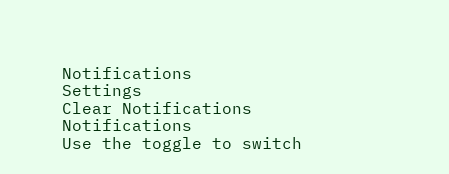Notifications
Settings
Clear Notifications
Notifications
Use the toggle to switch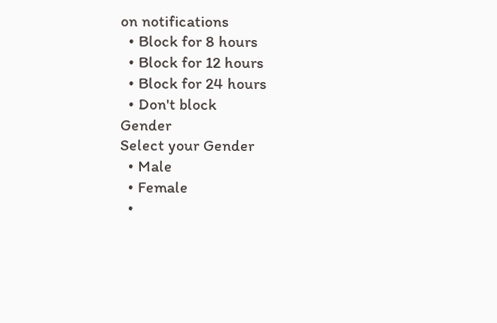on notifications
  • Block for 8 hours
  • Block for 12 hours
  • Block for 24 hours
  • Don't block
Gender
Select your Gender
  • Male
  • Female
  •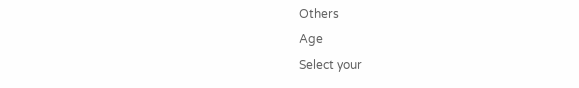Others
Age
Select your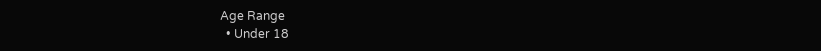Age Range
  • Under 18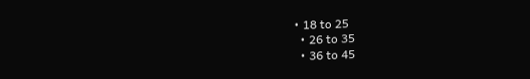• 18 to 25
  • 26 to 35
  • 36 to 45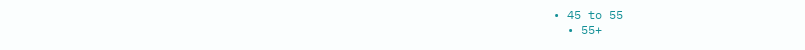• 45 to 55
  • 55+